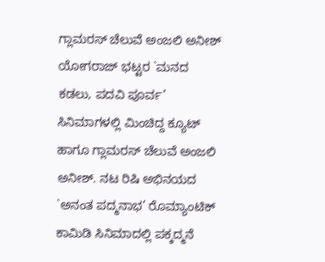ಗ್ಲಾಮರಸ್ ಚೆಲುವೆ ಅಂಜಲಿ ಅನೀಶ್
ಯೋಗರಾಜ್ ಭಟ್ಟರ `ಮನದ ಕಡಲು, ಪದವಿ ಪೂರ್ವ’ ಸಿನಿಮಾಗಳಲ್ಲಿ ಮಿಂಚಿದ್ದ ಕ್ಯೂಟ್ ಹಾಗೂ ಗ್ಲಾಮರಸ್ ಚೆಲುವೆ ಅಂಜಲಿ ಅನೀಶ್. ನಟ ರಿಷಿ ಅಭಿನಯದ `ಅನಂತ ಪದ್ಮನಾಭ’ ರೊಮ್ಯಾಂಟಿಕ್ ಕಾಮಿಡಿ ಸಿನಿಮಾದಲ್ಲಿ ಪಕ್ಕದ್ಮನೆ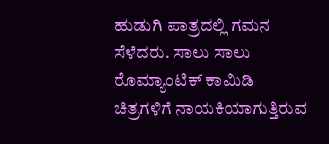ಹುಡುಗಿ ಪಾತ್ರದಲ್ಲಿ ಗಮನ ಸೆಳೆದರು. ಸಾಲು ಸಾಲು ರೊಮ್ಯಾಂಟಿಕ್ ಕಾಮಿಡಿ ಚಿತ್ರಗಳಿಗೆ ನಾಯಕಿಯಾಗುತ್ತಿರುವ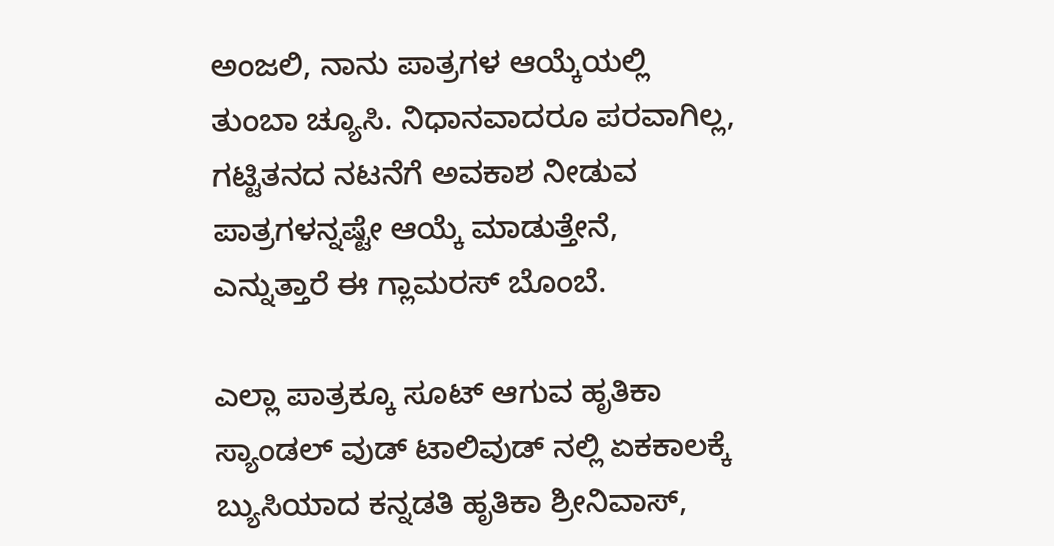ಅಂಜಲಿ, ನಾನು ಪಾತ್ರಗಳ ಆಯ್ಕೆಯಲ್ಲಿ ತುಂಬಾ ಚ್ಯೂಸಿ. ನಿಧಾನವಾದರೂ ಪರವಾಗಿಲ್ಲ, ಗಟ್ಟಿತನದ ನಟನೆಗೆ ಅವಕಾಶ ನೀಡುವ ಪಾತ್ರಗಳನ್ನಷ್ಟೇ ಆಯ್ಕೆ ಮಾಡುತ್ತೇನೆ, ಎನ್ನುತ್ತಾರೆ ಈ ಗ್ಲಾಮರಸ್ ಬೊಂಬೆ.

ಎಲ್ಲಾ ಪಾತ್ರಕ್ಕೂ ಸೂಟ್ ಆಗುವ ಹೃತಿಕಾ
ಸ್ಯಾಂಡಲ್ ವುಡ್ ಟಾಲಿವುಡ್ ನಲ್ಲಿ ಏಕಕಾಲಕ್ಕೆ ಬ್ಯುಸಿಯಾದ ಕನ್ನಡತಿ ಹೃತಿಕಾ ಶ್ರೀನಿವಾಸ್,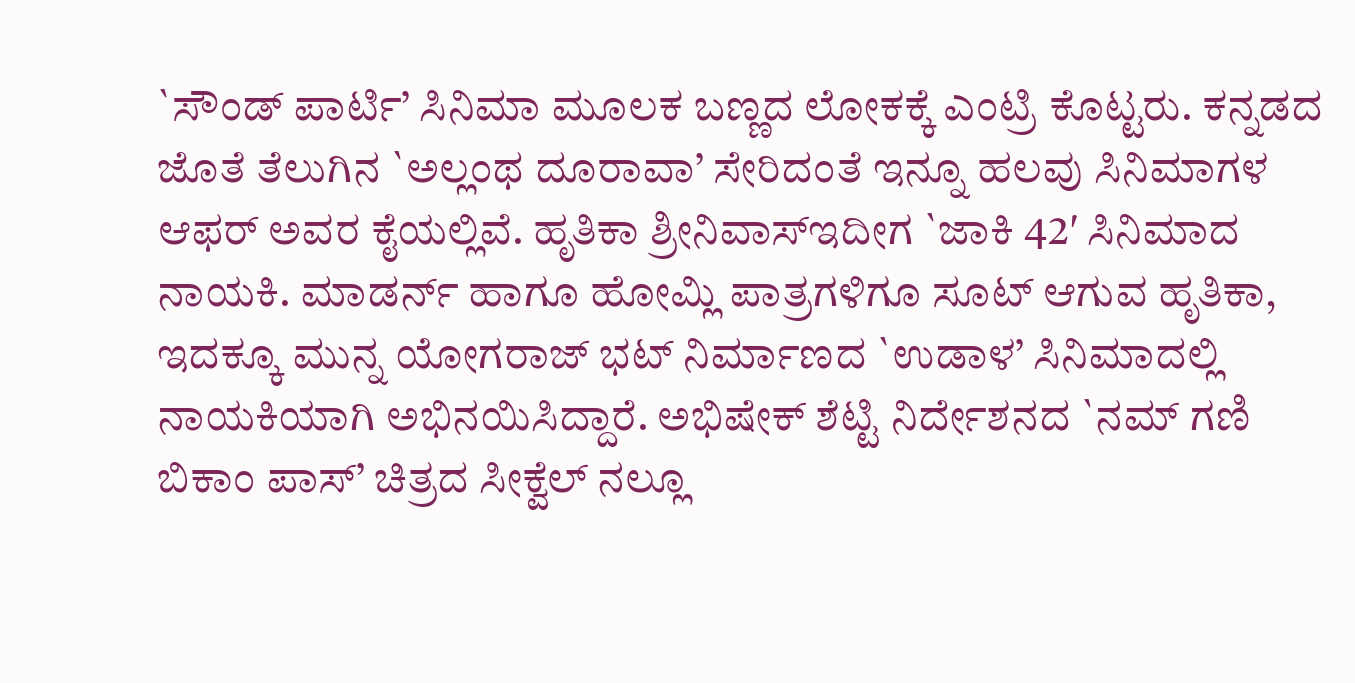`ಸೌಂಡ್ ಪಾರ್ಟಿ’ ಸಿನಿಮಾ ಮೂಲಕ ಬಣ್ಣದ ಲೋಕಕ್ಕೆ ಎಂಟ್ರಿ ಕೊಟ್ಟರು. ಕನ್ನಡದ ಜೊತೆ ತೆಲುಗಿನ `ಅಲ್ಲಂಥ ದೂರಾವಾ’ ಸೇರಿದಂತೆ ಇನ್ನೂ ಹಲವು ಸಿನಿಮಾಗಳ ಆಫರ್ ಅವರ ಕೈಯಲ್ಲಿವೆ. ಹೃತಿಕಾ ಶ್ರೀನಿವಾಸ್ಇದೀಗ `ಜಾಕಿ 42′ ಸಿನಿಮಾದ ನಾಯಕಿ. ಮಾಡರ್ನ್ ಹಾಗೂ ಹೋಮ್ಲಿ ಪಾತ್ರಗಳಿಗೂ ಸೂಟ್ ಆಗುವ ಹೃತಿಕಾ, ಇದಕ್ಕೂ ಮುನ್ನ ಯೋಗರಾಜ್ ಭಟ್ ನಿರ್ಮಾಣದ `ಉಡಾಳ’ ಸಿನಿಮಾದಲ್ಲಿ ನಾಯಕಿಯಾಗಿ ಅಭಿನಯಿಸಿದ್ದಾರೆ. ಅಭಿಷೇಕ್ ಶೆಟ್ಟಿ ನಿರ್ದೇಶನದ `ನಮ್ ಗಣಿ ಬಿಕಾಂ ಪಾಸ್’ ಚಿತ್ರದ ಸೀಕ್ವೆಲ್ ನಲ್ಲೂ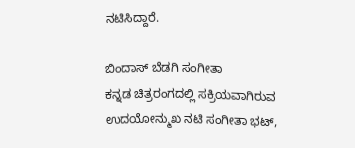ನಟಿಸಿದ್ದಾರೆ.

ಬಿಂದಾಸ್ ಬೆಡಗಿ ಸಂಗೀತಾ
ಕನ್ನಡ ಚಿತ್ರರಂಗದಲ್ಲಿ ಸಕ್ರಿಯವಾಗಿರುವ ಉದಯೋನ್ಮುಖ ನಟಿ ಸಂಗೀತಾ ಭಟ್,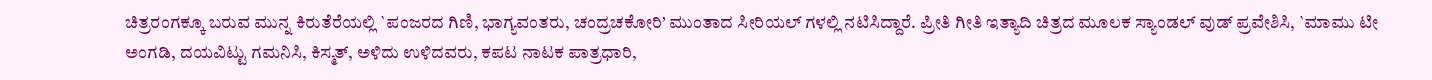ಚಿತ್ರರಂಗಕ್ಕೂ ಬರುವ ಮುನ್ನ ಕಿರುತೆರೆಯಲ್ಲಿ `ಪಂಜರದ ಗಿಣಿ, ಭಾಗ್ಯವಂತರು, ಚಂದ್ರಚಕೋರಿ’ ಮುಂತಾದ ಸೀರಿಯಲ್ ಗಳಲ್ಲಿ ನಟಿಸಿದ್ದಾರೆ. ಪ್ರೀತಿ ಗೀತಿ ಇತ್ಯಾದಿ ಚಿತ್ರದ ಮೂಲಕ ಸ್ಯಾಂಡಲ್ ವುಡ್ ಪ್ರವೇಶಿಸಿ, `ಮಾಮು ಟೀ ಅಂಗಡಿ, ದಯವಿಟ್ಟು ಗಮನಿಸಿ, ಕಿಸ್ಮತ್, ಅಳಿದು ಉಳಿದವರು, ಕಪಟ ನಾಟಕ ಪಾತ್ರಧಾರಿ,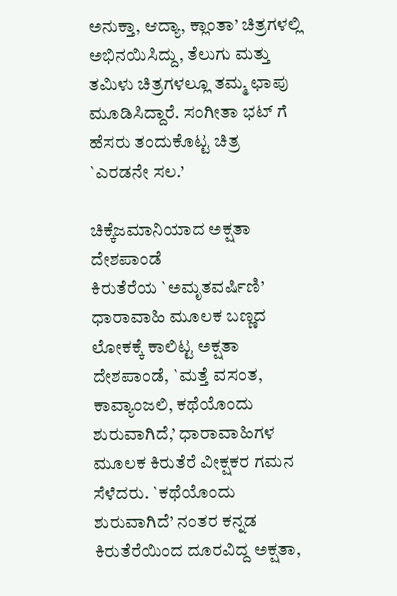ಅನುಕ್ತಾ, ಆದ್ಯಾ, ಕ್ಲಾಂತಾ’ ಚಿತ್ರಗಳಲ್ಲಿ ಅಭಿನಯಿಸಿದ್ದು, ತೆಲುಗು ಮತ್ತು ತಮಿಳು ಚಿತ್ರಗಳಲ್ಲೂ ತಮ್ಮ ಛಾಪು ಮೂಡಿಸಿದ್ದಾರೆ. ಸಂಗೀತಾ ಭಟ್ ಗೆ ಹೆಸರು ತಂದುಕೊಟ್ಟ ಚಿತ್ರ `ಎರಡನೇ ಸಲ.’

ಚಿಕ್ಕೆಜಮಾನಿಯಾದ ಅಕ್ಷತಾ ದೇಶಪಾಂಡೆ
ಕಿರುತೆರೆಯ `ಅಮೃತವರ್ಷಿಣಿ’ ಧಾರಾವಾಹಿ ಮೂಲಕ ಬಣ್ಣದ ಲೋಕಕ್ಕೆ ಕಾಲಿಟ್ಟ ಅಕ್ಷತಾ ದೇಶಪಾಂಡೆ, `ಮತ್ತೆ ವಸಂತ, ಕಾವ್ಯಾಂಜಲಿ, ಕಥೆಯೊಂದು ಶುರುವಾಗಿದೆ,’ ಧಾರಾವಾಹಿಗಳ ಮೂಲಕ ಕಿರುತೆರೆ ವೀಕ್ಷಕರ ಗಮನ ಸೆಳೆದರು. `ಕಥೆಯೊಂದು ಶುರುವಾಗಿದೆ’ ನಂತರ ಕನ್ನಡ ಕಿರುತೆರೆಯಿಂದ ದೂರವಿದ್ದ ಅಕ್ಷತಾ,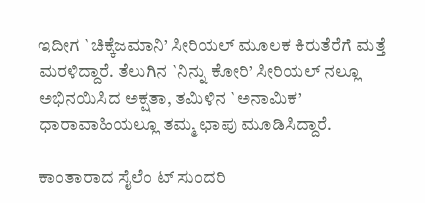ಇದೀಗ `ಚಿಕ್ಕೆಜಮಾನಿ’ ಸೀರಿಯಲ್ ಮೂಲಕ ಕಿರುತೆರೆಗೆ ಮತ್ತೆ ಮರಳಿದ್ದಾರೆ. ತೆಲುಗಿನ `ನಿನ್ನು ಕೋರಿ’ ಸೀರಿಯಲ್ ನಲ್ಲೂ ಅಭಿನಯಿಸಿದ ಅಕ್ಷತಾ, ತಮಿಳಿನ `ಅನಾಮಿಕ’ ಧಾರಾವಾಹಿಯಲ್ಲೂ ತಮ್ಮ ಛಾಪು ಮೂಡಿಸಿದ್ದಾರೆ.

ಕಾಂತಾರಾದ ಸೈಲೆಂ ಟ್ ಸುಂದರಿ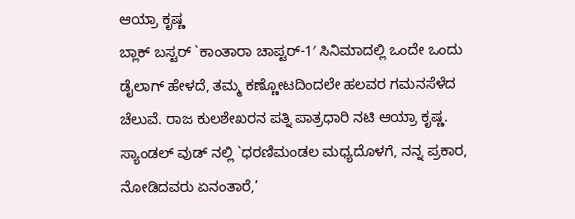ಆಯ್ರಾ ಕೃಷ್ಣ
ಬ್ಲಾಕ್ ಬಸ್ಟರ್ `ಕಾಂತಾರಾ ಚಾಪ್ಟರ್-1′ ಸಿನಿಮಾದಲ್ಲಿ ಒಂದೇ ಒಂದು ಡೈಲಾಗ್ ಹೇಳದೆ, ತಮ್ಮ ಕಣ್ಣೋಟದಿಂದಲೇ ಹಲವರ ಗಮನಸೆಳೆದ ಚೆಲುವೆ. ರಾಜ ಕುಲಶೇಖರನ ಪತ್ನಿ ಪಾತ್ರಧಾರಿ ನಟಿ ಆಯ್ರಾ ಕೃಷ್ಣ. ಸ್ಯಾಂಡಲ್ ವುಡ್ ನಲ್ಲಿ `ಧರಣಿಮಂಡಲ ಮಧ್ಯದೊಳಗೆ, ನನ್ನ ಪ್ರಕಾರ, ನೋಡಿದವರು ಏನಂತಾರೆ,’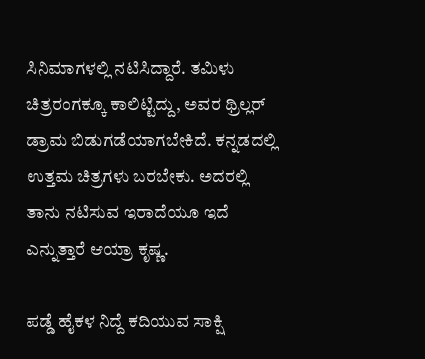ಸಿನಿಮಾಗಳಲ್ಲಿ ನಟಿಸಿದ್ದಾರೆ. ತಮಿಳು ಚಿತ್ರರಂಗಕ್ಕೂ ಕಾಲಿಟ್ಟಿದ್ದು, ಅವರ ಥ್ರಿಲ್ಲರ್ ಡ್ರಾಮ ಬಿಡುಗಡೆಯಾಗಬೇಕಿದೆ. ಕನ್ನಡದಲ್ಲಿ ಉತ್ತಮ ಚಿತ್ರಗಳು ಬರಬೇಕು. ಅದರಲ್ಲಿ ತಾನು ನಟಿಸುವ ಇರಾದೆಯೂ ಇದೆ ಎನ್ನುತ್ತಾರೆ ಆಯ್ರಾ ಕೃಷ್ಣ.

ಪಡ್ಡೆ ಹೈಕಳ ನಿದ್ದೆ ಕದಿಯುವ ಸಾಕ್ಷಿ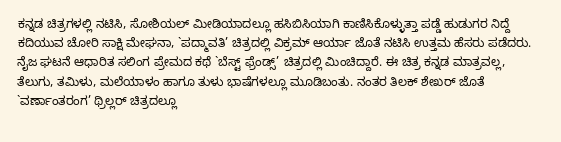ಕನ್ನಡ ಚಿತ್ರಗಳಲ್ಲಿ ನಟಿಸಿ, ಸೋಶಿಯಲ್ ಮೀಡಿಯಾದಲ್ಲೂ ಹಸಿಬಿಸಿಯಾಗಿ ಕಾಣಿಸಿಕೊಳ್ಳುತ್ತಾ ಪಡ್ಡೆ ಹುಡುಗರ ನಿದ್ದೆ ಕದಿಯುವ ಚೋರಿ ಸಾಕ್ಷಿ ಮೇಘನಾ, `ಪದ್ಮಾವತಿ’ ಚಿತ್ರದಲ್ಲಿ ವಿಕ್ರಮ್ ಆರ್ಯಾ ಜೊತೆ ನಟಿಸಿ ಉತ್ತಮ ಹೆಸರು ಪಡೆದರು. ನೈಜ ಘಟನೆ ಆಧಾರಿತ ಸಲಿಂಗ ಪ್ರೇಮದ ಕಥೆ `ಬೆಸ್ಟ್ ಫ್ರೆಂಡ್ಸ್’ ಚಿತ್ರದಲ್ಲಿ ಮಿಂಚಿದ್ದಾರೆ. ಈ ಚಿತ್ರ ಕನ್ನಡ ಮಾತ್ರವಲ್ಲ, ತೆಲುಗು, ತಮಿಳು, ಮಲೆಯಾಳಂ ಹಾಗೂ ತುಳು ಭಾಷೆಗಳಲ್ಲೂ ಮೂಡಿಬಂತು. ನಂತರ ತಿಲಕ್ ಶೇಖರ್ ಜೊತೆ `ವರ್ಣಾಂತರಂಗ’ ಥ್ರಿಲ್ಲರ್ ಚಿತ್ರದಲ್ಲೂ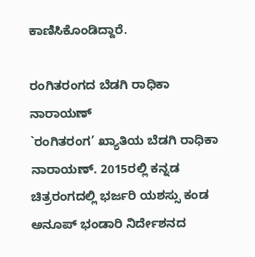ಕಾಣಿಸಿಕೊಂಡಿದ್ದಾರೆ.

ರಂಗಿತರಂಗದ ಬೆಡಗಿ ರಾಧಿಕಾ ನಾರಾಯಣ್
`ರಂಗಿತರಂಗ’ ಖ್ಯಾತಿಯ ಬೆಡಗಿ ರಾಧಿಕಾ ನಾರಾಯಣ್. 2015ರಲ್ಲಿ ಕನ್ನಡ ಚಿತ್ರರಂಗದಲ್ಲಿ ಭರ್ಜರಿ ಯಶಸ್ಸು ಕಂಡ ಅನೂಪ್ ಭಂಡಾರಿ ನಿರ್ದೇಶನದ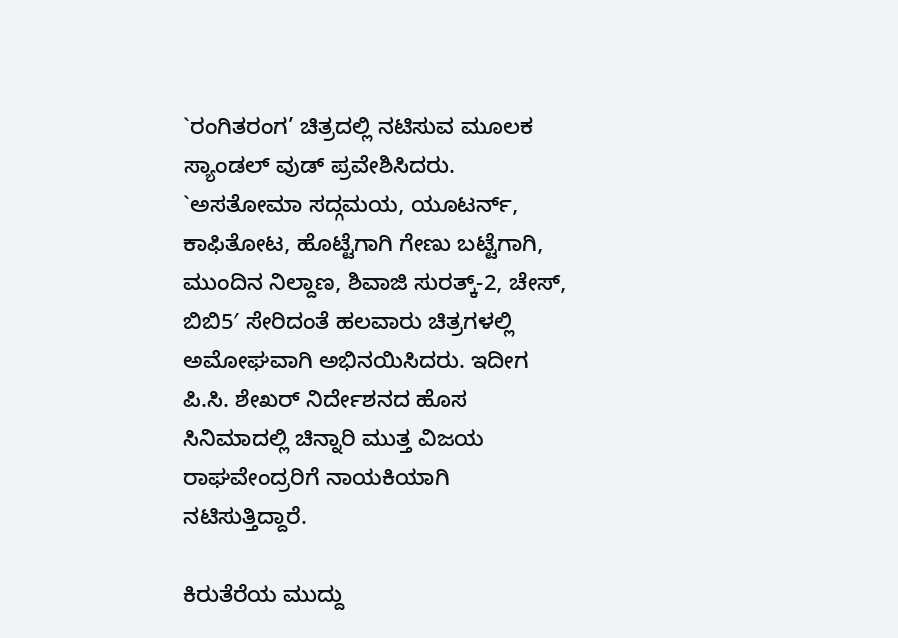`ರಂಗಿತರಂಗ’ ಚಿತ್ರದಲ್ಲಿ ನಟಿಸುವ ಮೂಲಕ ಸ್ಯಾಂಡಲ್ ವುಡ್ ಪ್ರವೇಶಿಸಿದರು. `ಅಸತೋಮಾ ಸದ್ಗಮಯ, ಯೂಟರ್ನ್, ಕಾಫಿತೋಟ, ಹೊಟ್ಟೆಗಾಗಿ ಗೇಣು ಬಟ್ಟೆಗಾಗಿ, ಮುಂದಿನ ನಿಲ್ದಾಣ, ಶಿವಾಜಿ ಸುರತ್ಕ್-2, ಚೇಸ್, ಬಿಬಿ5′ ಸೇರಿದಂತೆ ಹಲವಾರು ಚಿತ್ರಗಳಲ್ಲಿ ಅಮೋಘವಾಗಿ ಅಭಿನಯಿಸಿದರು. ಇದೀಗ ಪಿ.ಸಿ. ಶೇಖರ್ ನಿರ್ದೇಶನದ ಹೊಸ ಸಿನಿಮಾದಲ್ಲಿ ಚಿನ್ನಾರಿ ಮುತ್ತ ವಿಜಯ ರಾಘವೇಂದ್ರರಿಗೆ ನಾಯಕಿಯಾಗಿ ನಟಿಸುತ್ತಿದ್ದಾರೆ.

ಕಿರುತೆರೆಯ ಮುದ್ದು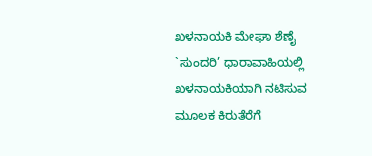ಖಳನಾಯಕಿ ಮೇಘಾ ಶೆಣೈ
`ಸುಂದರಿ’ ಧಾರಾವಾಹಿಯಲ್ಲಿ ಖಳನಾಯಕಿಯಾಗಿ ನಟಿಸುವ ಮೂಲಕ ಕಿರುತೆರೆಗೆ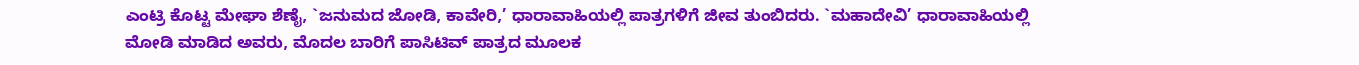ಎಂಟ್ರಿ ಕೊಟ್ಟ ಮೇಘಾ ಶೆಣೈ, `ಜನುಮದ ಜೋಡಿ, ಕಾವೇರಿ,’ ಧಾರಾವಾಹಿಯಲ್ಲಿ ಪಾತ್ರಗಳಿಗೆ ಜೀವ ತುಂಬಿದರು. `ಮಹಾದೇವಿ’ ಧಾರಾವಾಹಿಯಲ್ಲಿ ಮೋಡಿ ಮಾಡಿದ ಅವರು, ಮೊದಲ ಬಾರಿಗೆ ಪಾಸಿಟಿವ್ ಪಾತ್ರದ ಮೂಲಕ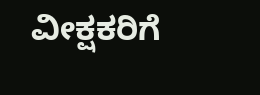ವೀಕ್ಷಕರಿಗೆ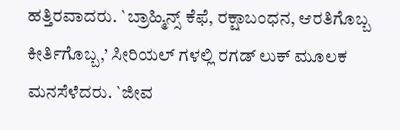ಹತ್ತಿರವಾದರು. `ಬ್ರಾಹ್ಮಿನ್ಸ್ ಕೆಫೆ, ರಕ್ಷಾಬಂಧನ, ಆರತಿಗೊಬ್ಬ ಕೀರ್ತಿಗೊಬ್ಬ,’ ಸೀರಿಯಲ್ ಗಳಲ್ಲಿ ರಗಡ್ ಲುಕ್ ಮೂಲಕ ಮನಸೆಳೆದರು. `ಜೀವ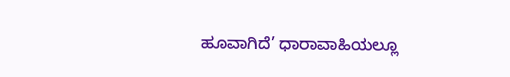ಹೂವಾಗಿದೆ’ ಧಾರಾವಾಹಿಯಲ್ಲೂ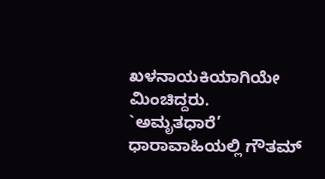ಖಳನಾಯಕಿಯಾಗಿಯೇ ಮಿಂಚಿದ್ದರು. `ಅಮೃತಧಾರೆ’ ಧಾರಾವಾಹಿಯಲ್ಲಿ ಗೌತಮ್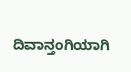ದಿವಾನ್ತಂಗಿಯಾಗಿ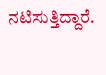ನಟಿಸುತ್ತಿದ್ದಾರೆ.